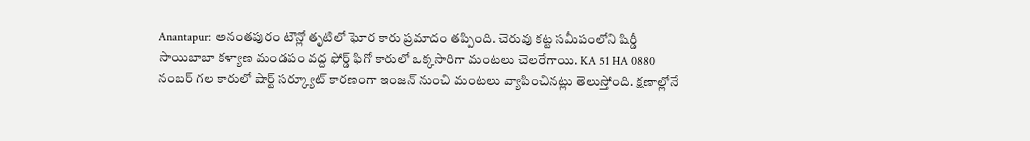Anantapur: అనంతపురం టౌన్లో తృటిలో ఘోర కారు ప్రమాదం తప్పింది. చెరువు కట్ట సమీపంలోని షిర్డీ సాయిబాబా కళ్యాణ మండపం వద్ద ఫోర్డ్ ఫిగో కారులో ఒక్కసారిగా మంటలు చెలరేగాయి. KA 51 HA 0880 నంబర్ గల కారులో షార్ట్ సర్క్యూట్ కారణంగా ఇంజన్ నుంచి మంటలు వ్యాపించినట్లు తెలుస్తోంది. క్షణాల్లోనే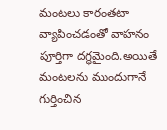మంటలు కారంతటా వ్యాపించడంతో వాహనం పూర్తిగా దగ్ధమైంది.అయితే మంటలను ముందుగానే గుర్తించిన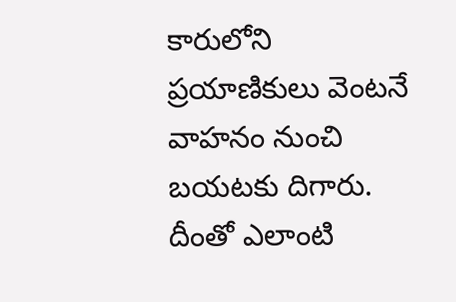కారులోని ప్రయాణికులు వెంటనే వాహనం నుంచి బయటకు దిగారు. దీంతో ఎలాంటి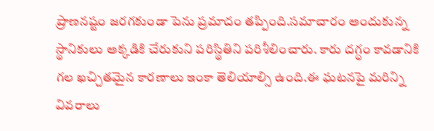ప్రాణనష్టం జరగకుండా పెను ప్రమాదం తప్పింది.సమాచారం అందుకున్న స్థానికులు అక్కడికి చేరుకుని పరిస్థితిని పరిశీలించారు. కారు దగ్ధం కావడానికి గల ఖచ్చితమైన కారణాలు ఇంకా తెలియాల్సి ఉంది.ఈ ఘటనపై మరిన్ని వివరాలు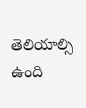తెలియాల్సి ఉంది